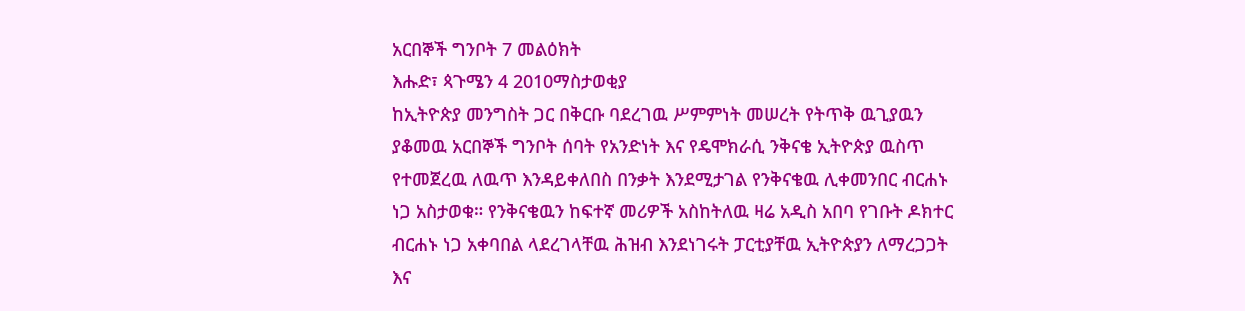አርበኞች ግንቦት 7 መልዕክት
እሑድ፣ ጳጉሜን 4 2010ማስታወቂያ
ከኢትዮጵያ መንግስት ጋር በቅርቡ ባደረገዉ ሥምምነት መሠረት የትጥቅ ዉጊያዉን ያቆመዉ አርበኞች ግንቦት ሰባት የአንድነት እና የዴሞክራሲ ንቅናቄ ኢትዮጵያ ዉስጥ የተመጀረዉ ለዉጥ እንዳይቀለበስ በንቃት እንደሚታገል የንቅናቄዉ ሊቀመንበር ብርሐኑ ነጋ አስታወቁ። የንቅናቄዉን ከፍተኛ መሪዎች አስከትለዉ ዛሬ አዲስ አበባ የገቡት ዶክተር ብርሐኑ ነጋ አቀባበል ላደረገላቸዉ ሕዝብ እንደነገሩት ፓርቲያቸዉ ኢትዮጵያን ለማረጋጋት እና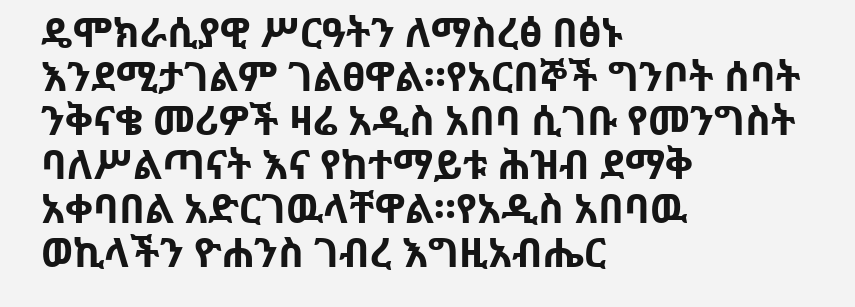ዴሞክራሲያዊ ሥርዓትን ለማስረፅ በፅኑ እንደሚታገልም ገልፀዋል።የአርበኞች ግንቦት ሰባት ንቅናቄ መሪዎች ዛሬ አዲስ አበባ ሲገቡ የመንግስት ባለሥልጣናት እና የከተማይቱ ሕዝብ ደማቅ አቀባበል አድርገዉላቸዋል።የአዲስ አበባዉ ወኪላችን ዮሐንስ ገብረ እግዚአብሔር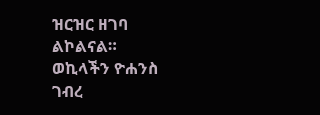ዝርዝር ዘገባ ልኮልናል።
ወኪላችን ዮሐንስ ገብረ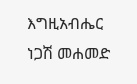እግዚአብሔር
ነጋሽ መሐመድ